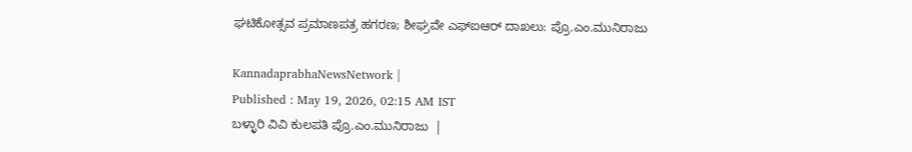ಘಟಿಕೋತ್ಸವ ಪ್ರಮಾಣಪತ್ರ ಹಗರಣ; ಶೀಘ್ರವೇ ಎಫ್‌ಐಆರ್ ದಾಖಲು: ಪ್ರೊ.ಎಂ.ಮುನಿರಾಜು

KannadaprabhaNewsNetwork |
Published : May 19, 2026, 02:15 AM IST
ಬಳ್ಳಾರಿ ವಿವಿ ಕುಲಪತಿ ಪ್ರೊ.ಎಂ.ಮುನಿರಾಜು  |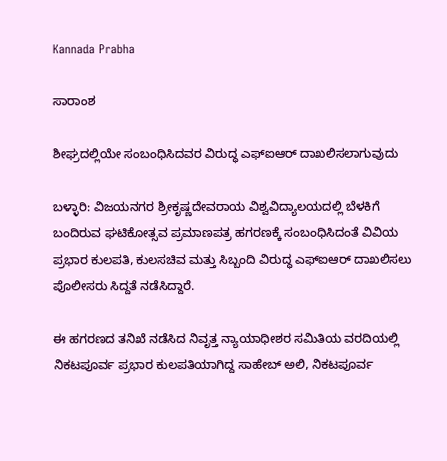Kannada Prabha

ಸಾರಾಂಶ

ಶೀಘ್ರದಲ್ಲಿಯೇ ಸಂಬಂಧಿಸಿದವರ ವಿರುದ್ಧ ಎಫ್‌ಐಆರ್‌ ದಾಖಲಿಸಲಾಗುವುದು

ಬಳ್ಳಾರಿ: ವಿಜಯನಗರ ಶ್ರೀಕೃಷ್ಣದೇವರಾಯ ವಿಶ್ವವಿದ್ಯಾಲಯದಲ್ಲಿ ಬೆಳಕಿಗೆ ಬಂದಿರುವ ಘಟಿಕೋತ್ಸವ ಪ್ರಮಾಣಪತ್ರ ಹಗರಣಕ್ಕೆ ಸಂಬಂಧಿಸಿದಂತೆ ವಿವಿಯ ಪ್ರಭಾರ ಕುಲಪತಿ, ಕುಲಸಚಿವ ಮತ್ತು ಸಿಬ್ಬಂದಿ ವಿರುದ್ಧ ಎಫ್‌ಐಆರ್‌ ದಾಖಲಿಸಲು ಪೊಲೀಸರು ಸಿದ್ದತೆ ನಡೆಸಿದ್ದಾರೆ.

ಈ ಹಗರಣದ ತನಿಖೆ ನಡೆಸಿದ ನಿವೃತ್ತ ನ್ಯಾಯಾಧೀಶರ ಸಮಿತಿಯ ವರದಿಯಲ್ಲಿ ನಿಕಟಪೂರ್ವ ಪ್ರಭಾರ ಕುಲಪತಿಯಾಗಿದ್ದ ಸಾಹೇಬ್‌ ಅಲಿ, ನಿಕಟಪೂರ್ವ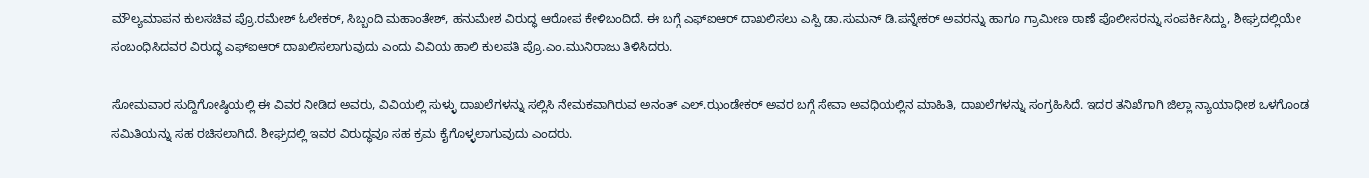ಮೌಲ್ಯಮಾಪನ ಕುಲಸಚಿವ ಪ್ರೊ.ರಮೇಶ್‌ ಓಲೇಕರ್‌, ಸಿಬ್ಬಂದಿ ಮಹಾಂತೇಶ್‌, ಹನುಮೇಶ ವಿರುದ್ಧ ಆರೋಪ ಕೇಳಿಬಂದಿದೆ. ಈ ಬಗ್ಗೆ ಎಫ್‌ಐಆರ್‌ ದಾಖಲಿಸಲು ಎಸ್ಪಿ ಡಾ.ಸುಮನ್‌ ಡಿ.ಪನ್ನೇಕರ್‌ ಅವರನ್ನು ಹಾಗೂ ಗ್ರಾಮೀಣ ಠಾಣೆ ಪೊಲೀಸರನ್ನು ಸಂಪರ್ಕಿಸಿದ್ದು, ಶೀಘ್ರದಲ್ಲಿಯೇ ಸಂಬಂಧಿಸಿದವರ ವಿರುದ್ಧ ಎಫ್‌ಐಆರ್‌ ದಾಖಲಿಸಲಾಗುವುದು ಎಂದು ವಿವಿಯ ಹಾಲಿ ಕುಲಪತಿ ಪ್ರೊ.ಎಂ.ಮುನಿರಾಜು ತಿಳಿಸಿದರು.

ಸೋಮವಾರ ಸುದ್ದಿಗೋಷ್ಠಿಯಲ್ಲಿ ಈ ವಿವರ ನೀಡಿದ ಅವರು, ವಿವಿಯಲ್ಲಿ ಸುಳ್ಳು ದಾಖಲೆಗಳನ್ನು ಸಲ್ಲಿಸಿ ನೇಮಕವಾಗಿರುವ ಅನಂತ್‌ ಎಲ್‌.ಝಂಡೇಕರ್‌ ಅವರ ಬಗ್ಗೆ ಸೇವಾ ಅವಧಿಯಲ್ಲಿನ ಮಾಹಿತಿ, ದಾಖಲೆಗಳನ್ನು ಸಂಗ್ರಹಿಸಿದೆ. ಇದರ ತನಿಖೆಗಾಗಿ ಜಿಲ್ಲಾ ನ್ಯಾಯಾಧೀಶ ಒಳಗೊಂಡ ಸಮಿತಿಯನ್ನು ಸಹ ರಚಿಸಲಾಗಿದೆ. ಶೀಘ್ರದಲ್ಲಿ ಇವರ ವಿರುದ್ಧವೂ ಸಹ ಕ್ರಮ ಕೈಗೊಳ್ಳಲಾಗುವುದು ಎಂದರು.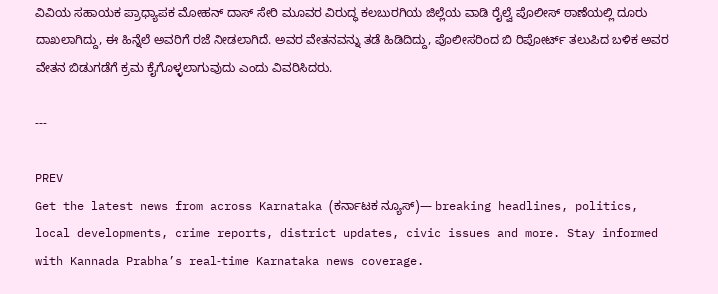ವಿವಿಯ ಸಹಾಯಕ ಪ್ರಾಧ್ಯಾಪಕ ಮೋಹನ್‌ ದಾಸ್‌ ಸೇರಿ ಮೂವರ ವಿರುದ್ಧ ಕಲಬುರಗಿಯ ಜಿಲ್ಲೆಯ ವಾಡಿ ರೈಲ್ವೆ ಪೊಲೀಸ್‌ ಠಾಣೆಯಲ್ಲಿ ದೂರು ದಾಖಲಾಗಿದ್ದು, ಈ ಹಿನ್ನೆಲೆ ಅವರಿಗೆ ರಜೆ ನೀಡಲಾಗಿದೆ. ಅವರ ವೇತನವನ್ನು ತಡೆ ಹಿಡಿದಿದ್ದು, ಪೊಲೀಸರಿಂದ ಬಿ ರಿಪೋರ್ಟ್‌ ತಲುಪಿದ ಬಳಿಕ ಅವರ ವೇತನ ಬಿಡುಗಡೆಗೆ ಕ್ರಮ ಕೈಗೊಳ್ಳಲಾಗುವುದು ಎಂದು ವಿವರಿಸಿದರು.

---

PREV
Get the latest news from across Karnataka (ಕರ್ನಾಟಕ ನ್ಯೂಸ್)— breaking headlines, politics, local developments, crime reports, district updates, civic issues and more. Stay informed with Kannada Prabha’s real‑time Karnataka news coverage.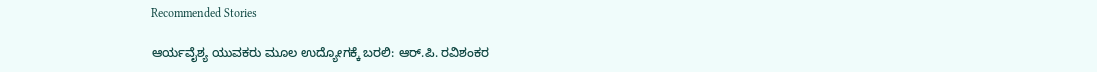Recommended Stories

ಆರ್ಯವೈಶ್ಯ ಯುವಕರು ಮೂಲ ಉದ್ಯೋಗಕ್ಕೆ ಬರಲಿ: ಆರ್‌.ಪಿ. ರವಿಶಂಕರ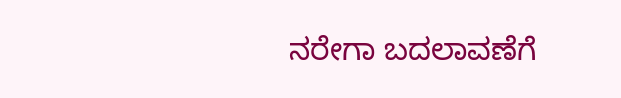ನರೇಗಾ ಬದಲಾವಣೆಗೆ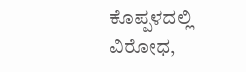ಕೊಪ್ಪಳದಲ್ಲಿ ವಿರೋಧ,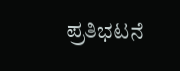ಪ್ರತಿಭಟನೆ